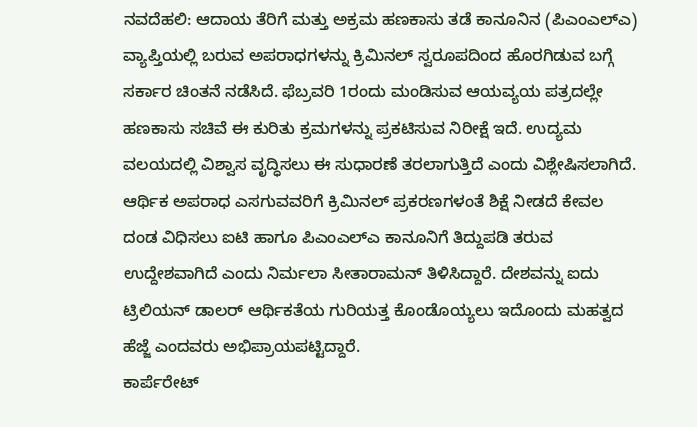ನವದೆಹಲಿ: ಆದಾಯ ತೆರಿಗೆ ಮತ್ತು ಅಕ್ರಮ ಹಣಕಾಸು ತಡೆ ಕಾನೂನಿನ (ಪಿಎಂಎಲ್ಎ) ವ್ಯಾಪ್ತಿಯಲ್ಲಿ ಬರುವ ಅಪರಾಧಗಳನ್ನು ಕ್ರಿಮಿನಲ್ ಸ್ವರೂಪದಿಂದ ಹೊರಗಿಡುವ ಬಗ್ಗೆ ಸರ್ಕಾರ ಚಿಂತನೆ ನಡೆಸಿದೆ. ಫೆಬ್ರವರಿ 1ರಂದು ಮಂಡಿಸುವ ಆಯವ್ಯಯ ಪತ್ರದಲ್ಲೇ ಹಣಕಾಸು ಸಚಿವೆ ಈ ಕುರಿತು ಕ್ರಮಗಳನ್ನು ಪ್ರಕಟಿಸುವ ನಿರೀಕ್ಷೆ ಇದೆ. ಉದ್ಯಮ ವಲಯದಲ್ಲಿ ವಿಶ್ವಾಸ ವೃದ್ಧಿಸಲು ಈ ಸುಧಾರಣೆ ತರಲಾಗುತ್ತಿದೆ ಎಂದು ವಿಶ್ಲೇಷಿಸಲಾಗಿದೆ.
ಆರ್ಥಿಕ ಅಪರಾಧ ಎಸಗುವವರಿಗೆ ಕ್ರಿಮಿನಲ್ ಪ್ರಕರಣಗಳಂತೆ ಶಿಕ್ಷೆ ನೀಡದೆ ಕೇವಲ ದಂಡ ವಿಧಿಸಲು ಐಟಿ ಹಾಗೂ ಪಿಎಂಎಲ್ಎ ಕಾನೂನಿಗೆ ತಿದ್ದುಪಡಿ ತರುವ ಉದ್ದೇಶವಾಗಿದೆ ಎಂದು ನಿರ್ಮಲಾ ಸೀತಾರಾಮನ್ ತಿಳಿಸಿದ್ದಾರೆ. ದೇಶವನ್ನು ಐದು ಟ್ರಿಲಿಯನ್ ಡಾಲರ್ ಆರ್ಥಿಕತೆಯ ಗುರಿಯತ್ತ ಕೊಂಡೊಯ್ಯಲು ಇದೊಂದು ಮಹತ್ವದ ಹೆಜ್ಜೆ ಎಂದವರು ಅಭಿಪ್ರಾಯಪಟ್ಟಿದ್ದಾರೆ.
ಕಾರ್ಪೆರೇಟ್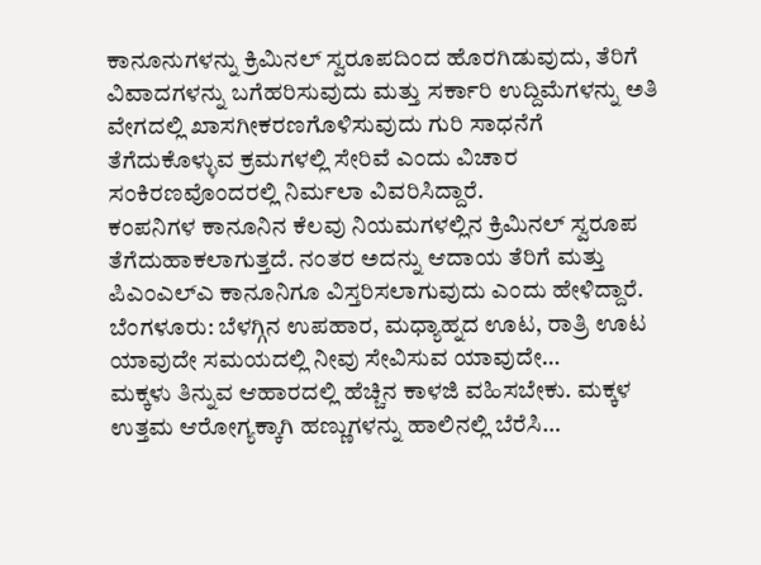ಕಾನೂನುಗಳನ್ನು ಕ್ರಿಮಿನಲ್ ಸ್ವರೂಪದಿಂದ ಹೊರಗಿಡುವುದು, ತೆರಿಗೆ ವಿವಾದಗಳನ್ನು ಬಗೆಹರಿಸುವುದು ಮತ್ತು ಸರ್ಕಾರಿ ಉದ್ದಿಮೆಗಳನ್ನು ಅತಿ ವೇಗದಲ್ಲಿ ಖಾಸಗೀಕರಣಗೊಳಿಸುವುದು ಗುರಿ ಸಾಧನೆಗೆ ತೆಗೆದುಕೊಳ್ಳುವ ಕ್ರಮಗಳಲ್ಲಿ ಸೇರಿವೆ ಎಂದು ವಿಚಾರ ಸಂಕಿರಣವೊಂದರಲ್ಲಿ ನಿರ್ಮಲಾ ವಿವರಿಸಿದ್ದಾರೆ.
ಕಂಪನಿಗಳ ಕಾನೂನಿನ ಕೆಲವು ನಿಯಮಗಳಲ್ಲಿನ ಕ್ರಿಮಿನಲ್ ಸ್ವರೂಪ ತೆಗೆದುಹಾಕಲಾಗುತ್ತದೆ. ನಂತರ ಅದನ್ನು ಆದಾಯ ತೆರಿಗೆ ಮತ್ತು ಪಿಎಂಎಲ್ಎ ಕಾನೂನಿಗೂ ವಿಸ್ತರಿಸಲಾಗುವುದು ಎಂದು ಹೇಳಿದ್ದಾರೆ.
ಬೆಂಗಳೂರು: ಬೆಳಗ್ಗಿನ ಉಪಹಾರ, ಮಧ್ಯಾಹ್ನದ ಊಟ, ರಾತ್ರಿ ಊಟ ಯಾವುದೇ ಸಮಯದಲ್ಲಿ ನೀವು ಸೇವಿಸುವ ಯಾವುದೇ…
ಮಕ್ಕಳು ತಿನ್ನುವ ಆಹಾರದಲ್ಲಿ ಹೆಚ್ಚಿನ ಕಾಳಜಿ ವಹಿಸಬೇಕು. ಮಕ್ಕಳ ಉತ್ತಮ ಆರೋಗ್ಯಕ್ಕಾಗಿ ಹಣ್ಣುಗಳನ್ನು ಹಾಲಿನಲ್ಲಿ ಬೆರೆಸಿ…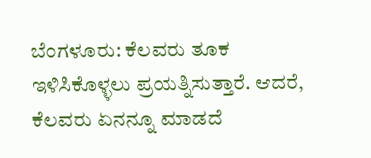ಬೆಂಗಳೂರು: ಕೆಲವರು ತೂಕ ಇಳಿಸಿಕೊಳ್ಳಲು ಪ್ರಯತ್ನಿಸುತ್ತಾರೆ. ಆದರೆ, ಕೆಲವರು ಏನನ್ನೂ ಮಾಡದೆ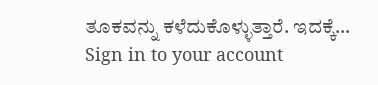ತೂಕವನ್ನು ಕಳೆದುಕೊಳ್ಳುತ್ತಾರೆ. ಇದಕ್ಕೆ…
Sign in to your account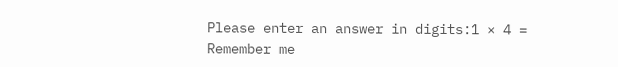Please enter an answer in digits:1 × 4 =
Remember me